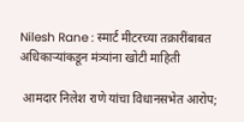Nilesh Rane : स्मार्ट मीटरच्या तक्रारींबाबत अधिकाऱ्यांकडून मंत्र्यांना खोटी माहिती

 आमदार निलेश राणे यांचा विधानसभेत आरोप;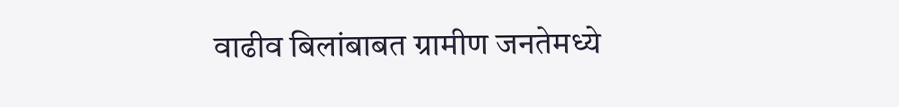वाढीव बिलांबाबत ग्रामीण जनतेमध्ये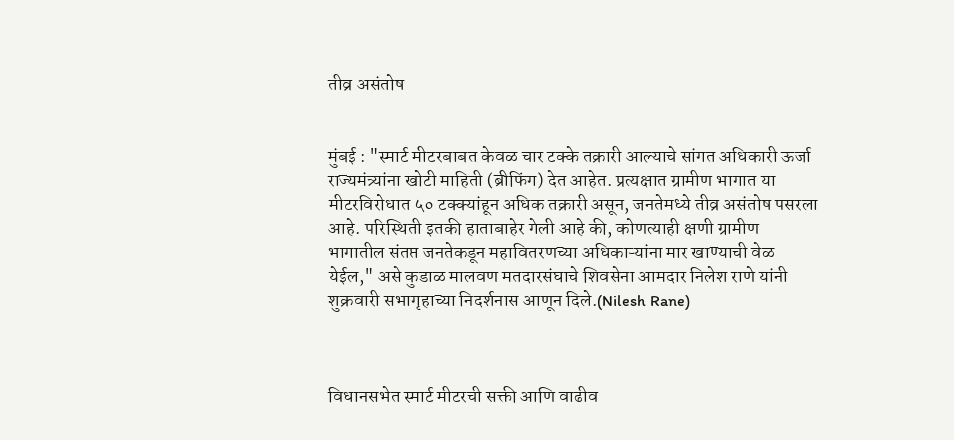तीव्र असंतोष


मुंबई : "स्मार्ट मीटरबाबत केवळ चार टक्के तक्रारी आल्याचे सांगत अधिकारी ऊर्जा राज्यमंत्र्यांना खोटी माहिती (ब्रीफिंग) देत आहेत. प्रत्यक्षात ग्रामीण भागात या मीटरविरोधात ५० टक्क्यांहून अधिक तक्रारी असून, जनतेमध्ये तीव्र असंतोष पसरला आहे. परिस्थिती इतकी हाताबाहेर गेली आहे की, कोणत्याही क्षणी ग्रामीण भागातील संतप्त जनतेकडून महावितरणच्या अधिकाऱ्यांना मार खाण्याची वेळ येईल," असे कुडाळ मालवण मतदारसंघाचे शिवसेना आमदार निलेश राणे यांनी शुक्रवारी सभागृहाच्या निदर्शनास आणून दिले.(Nilesh Rane)



विधानसभेत स्मार्ट मीटरची सक्ती आणि वाढीव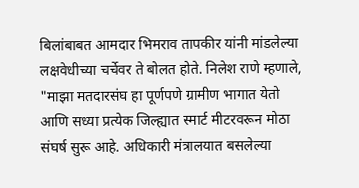बिलांबाबत आमदार भिमराव तापकीर यांनी मांडलेल्या लक्षवेधीच्या चर्चेवर ते बोलत होते. निलेश राणे म्हणाले, "माझा मतदारसंघ हा पूर्णपणे ग्रामीण भागात येतो आणि सध्या प्रत्येक जिल्ह्यात स्मार्ट मीटरवरून मोठा संघर्ष सुरू आहे. अधिकारी मंत्रालयात बसलेल्या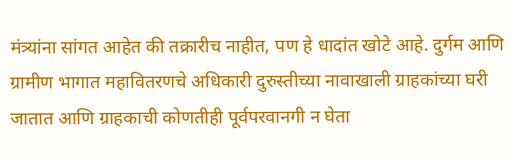मंत्र्यांना सांगत आहेत की तक्रारीच नाहीत, पण हे धादांत खोटे आहे. दुर्गम आणि ग्रामीण भागात महावितरणचे अधिकारी दुरुस्तीच्या नावाखाली ग्राहकांच्या घरी जातात आणि ग्राहकाची कोणतीही पूर्वपरवानगी न घेता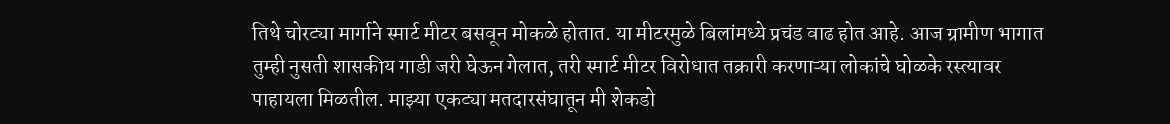तिथे चोरट्या मार्गाने स्मार्ट मीटर बसवून मोकळे होतात. या मीटरमुळे बिलांमध्ये प्रचंड वाढ होत आहे. आज ग्रामीण भागात तुम्ही नुसती शासकीय गाडी जरी घेऊन गेलात, तरी स्मार्ट मीटर विरोधात तक्रारी करणाऱ्या लोकांचे घोळके रस्त्यावर पाहायला मिळतील. माझ्या एकट्या मतदारसंघातून मी शेकडो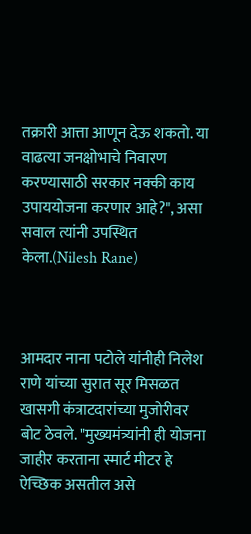तक्रारी आत्ता आणून देऊ शकतो. या वाढत्या जनक्षोभाचे निवारण करण्यासाठी सरकार नक्की काय उपाययोजना करणार आहे?", असा सवाल त्यांनी उपस्थित केला.(Nilesh Rane)



आमदार नाना पटोले यांनीही निलेश राणे यांच्या सुरात सूर मिसळत खासगी कंत्राटदारांच्या मुजोरीवर बोट ठेवले. "मुख्यमंत्र्यांनी ही योजना जाहीर करताना स्मार्ट मीटर हे ऐच्छिक असतील असे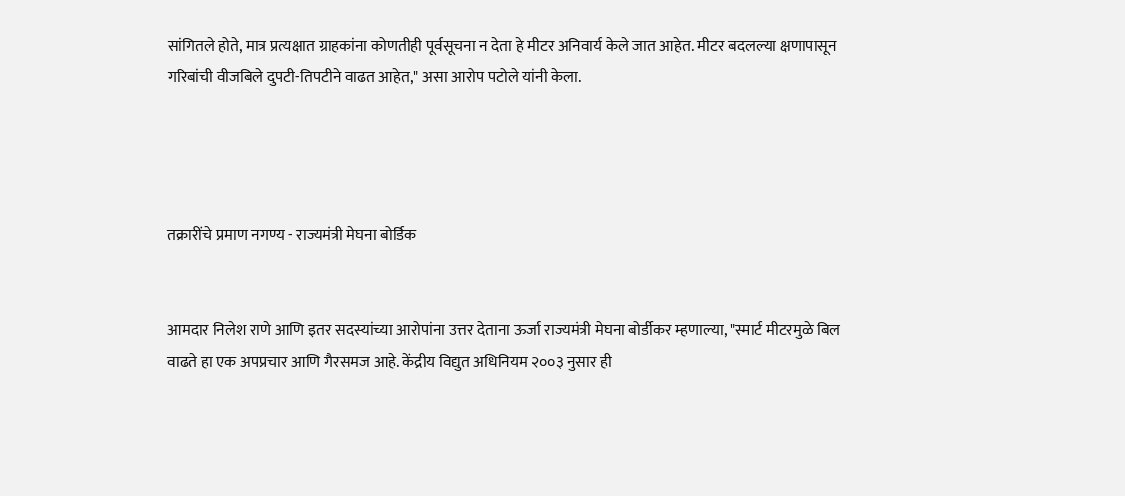सांगितले होते, मात्र प्रत्यक्षात ग्राहकांना कोणतीही पूर्वसूचना न देता हे मीटर अनिवार्य केले जात आहेत. मीटर बदलल्या क्षणापासून गरिबांची वीजबिले दुपटी-तिपटीने वाढत आहेत," असा आरोप पटोले यांनी केला.




तक्रारींचे प्रमाण नगण्य - राज्यमंत्री मेघना बोर्डिक


आमदार निलेश राणे आणि इतर सदस्यांच्या आरोपांना उत्तर देताना ऊर्जा राज्यमंत्री मेघना बोर्डीकर म्हणाल्या, "स्मार्ट मीटरमुळे बिल वाढते हा एक अपप्रचार आणि गैरसमज आहे. केंद्रीय विद्युत अधिनियम २००३ नुसार ही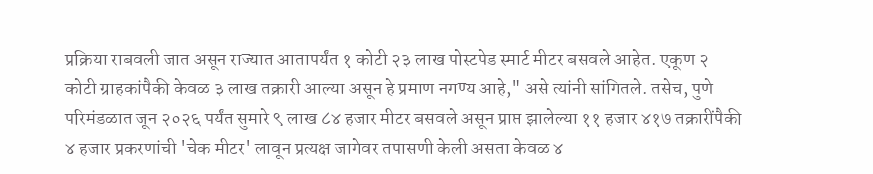प्रक्रिया राबवली जात असून राज्यात आतापर्यंत १ कोटी २३ लाख पोस्टपेड स्मार्ट मीटर बसवले आहेत. एकूण २ कोटी ग्राहकांपैकी केवळ ३ लाख तक्रारी आल्या असून हे प्रमाण नगण्य आहे," असे त्यांनी सांगितले. तसेच, पुणे परिमंडळात जून २०२६ पर्यंत सुमारे ९ लाख ८४ हजार मीटर बसवले असून प्राप्त झालेल्या ११ हजार ४१७ तक्रारींपैकी ४ हजार प्रकरणांची 'चेक मीटर' लावून प्रत्यक्ष जागेवर तपासणी केली असता केवळ ४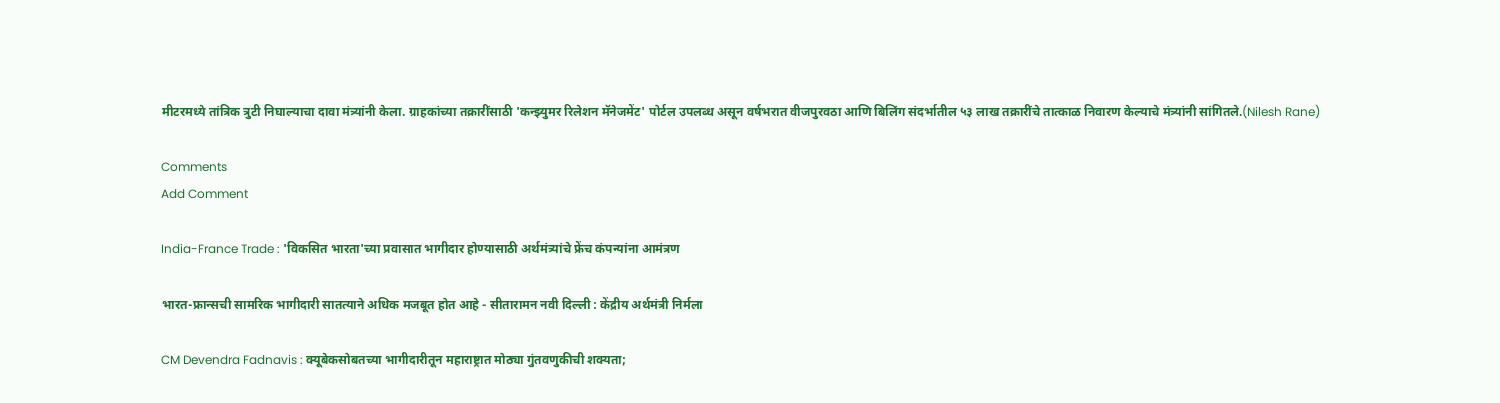मीटरमध्ये तांत्रिक त्रुटी निघाल्याचा दावा मंत्र्यांनी केला. ग्राहकांच्या तक्रारींसाठी 'कन्झ्युमर रिलेशन मॅनेजमेंट' पोर्टल उपलब्ध असून वर्षभरात वीजपुरवठा आणि बिलिंग संदर्भातील ५३ लाख तक्रारींचे तात्काळ निवारण केल्याचे मंत्र्यांनी सांगितले.(Nilesh Rane)

Comments
Add Comment

India-France Trade : 'विकसित भारता'च्या प्रवासात भागीदार होण्यासाठी अर्थमंत्र्यांचे फ्रेंच कंपन्यांना आमंत्रण

भारत-फ्रान्सची सामरिक भागीदारी सातत्याने अधिक मजबूत होत आहे - सीतारामन नवी दिल्ली : केंद्रीय अर्थमंत्री निर्मला

CM Devendra Fadnavis : क्यूबेकसोबतच्या भागीदारीतून महाराष्ट्रात मोठ्या गुंतवणुकीची शक्यता;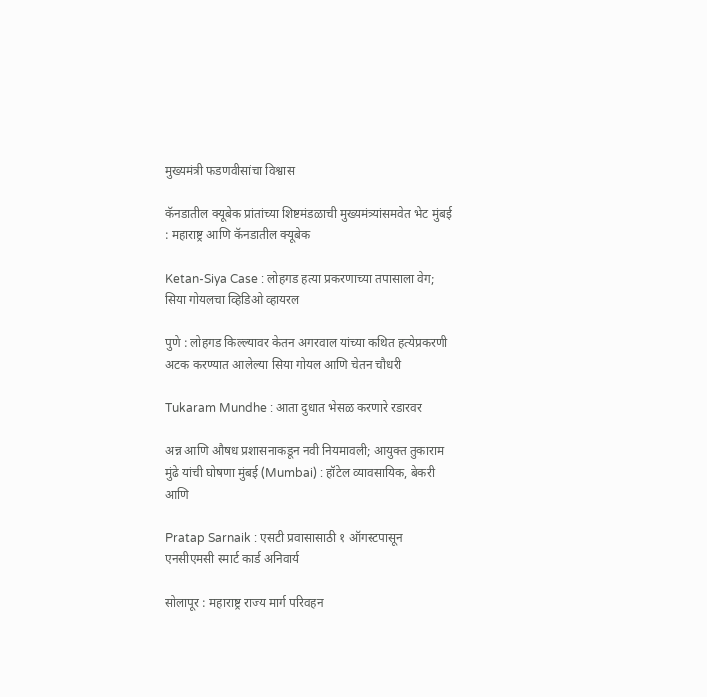मुख्यमंत्री फडणवीसांचा विश्वास

कॅनडातील क्यूबेक प्रांतांच्या शिष्टमंडळाची मुख्यमंत्र्यांसमवेत भेट मुंबई : महाराष्ट्र आणि कॅनडातील क्यूबेक

Ketan-Siya Case : लोहगड हत्या प्रकरणाच्या तपासाला वेग; सिया गोयलचा व्हिडिओ व्हायरल

पुणे : लोहगड किल्ल्यावर केतन अगरवाल यांच्या कथित हत्येप्रकरणी अटक करण्यात आलेल्या सिया गोयल आणि चेतन चौधरी

Tukaram Mundhe : आता दुधात भेसळ करणारे रडारवर

अन्न आणि औषध प्रशासनाकडून नवी नियमावली; आयुक्त तुकाराम मुंढे यांची घोषणा मुंबई (Mumbai) : हॉटेल व्यावसायिक, बेकरी आणि

Pratap Sarnaik : एसटी प्रवासासाठी १ ऑगस्टपासून एनसीएमसी स्मार्ट कार्ड अनिवार्य

सोलापूर : महाराष्ट्र राज्य मार्ग परिवहन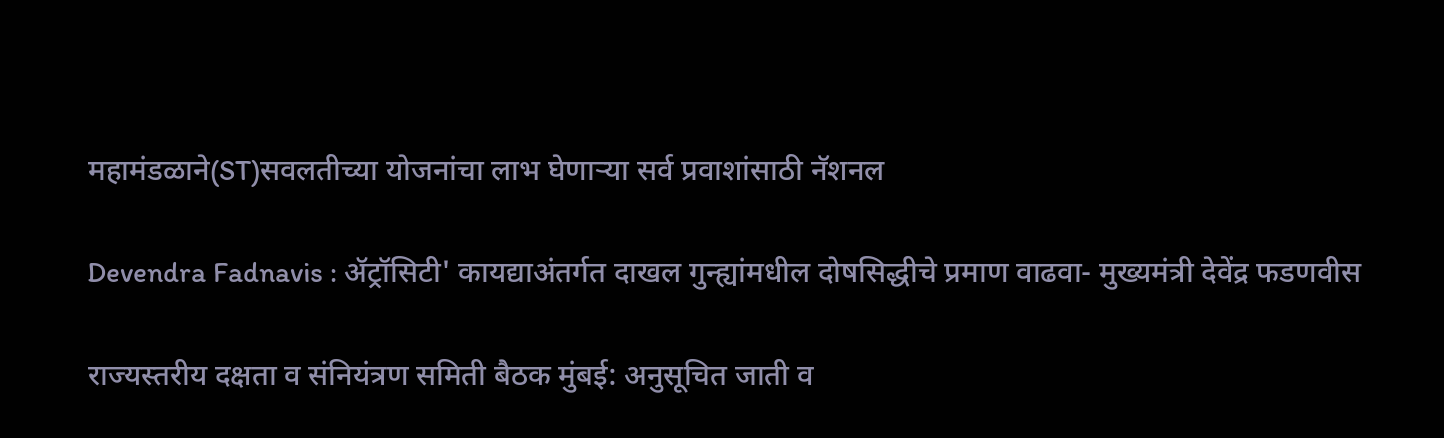महामंडळाने(ST)सवलतीच्या योजनांचा लाभ घेणाऱ्या सर्व प्रवाशांसाठी नॅशनल

Devendra Fadnavis : ॲट्रॉसिटी' कायद्याअंतर्गत दाखल गुन्ह्यांमधील दोषसिद्धीचे प्रमाण वाढवा- मुख्यमंत्री देवेंद्र फडणवीस

राज्यस्तरीय दक्षता व संनियंत्रण समिती बैठक मुंबई: अनुसूचित जाती व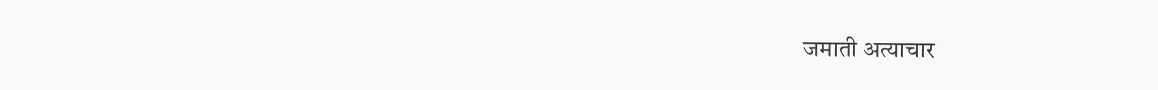जमाती अत्याचार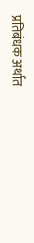प्रतिबंधक अर्थात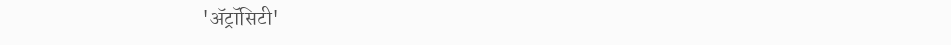'ॲट्रॉसिटी'